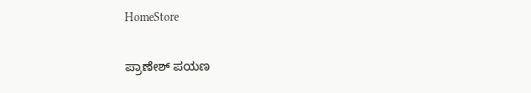HomeStore

ಪ್ರಾಣೇಶ್ ಪಯಣ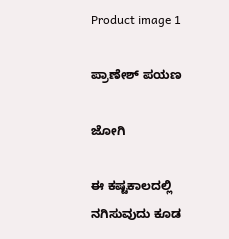Product image 1

ಪ್ರಾಣೇಶ್ ಪಯಣ

ಜೋಗಿ

ಈ ಕಷ್ಟಕಾಲದಲ್ಲಿ ನಗಿಸುವುದು ಕೂಡ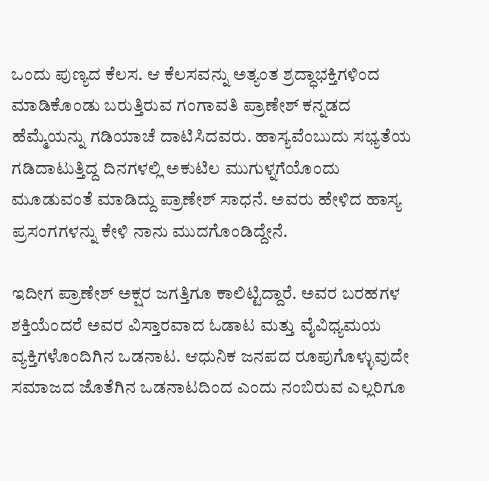ಒಂದು ಪುಣ್ಯದ ಕೆಲಸ. ಆ ಕೆಲಸವನ್ನು ಅತ್ಯಂತ ಶ್ರದ್ಧಾಭಕ್ತಿಗಳಿಂದ ಮಾಡಿಕೊಂಡು ಬರುತ್ತಿರುವ ಗಂಗಾವತಿ ಪ್ರಾಣೇಶ್ ಕನ್ನಡದ ಹೆಮ್ಮೆಯನ್ನು ಗಡಿಯಾಚೆ ದಾಟಿಸಿದವರು. ಹಾಸ್ಯವೆಂಬುದು ಸಭ್ಯತೆಯ ಗಡಿದಾಟುತ್ತಿದ್ದ ದಿನಗಳಲ್ಲಿ ಅಕುಟಿಲ ಮುಗುಳ್ನಗೆಯೊಂದು ಮೂಡುವಂತೆ ಮಾಡಿದ್ದು ಪ್ರಾಣೇಶ್ ಸಾಧನೆ. ಅವರು ಹೇಳಿದ ಹಾಸ್ಯ ಪ್ರಸಂಗಗಳನ್ನು ಕೇಳಿ ನಾನು ಮುದಗೊಂಡಿದ್ದೇನೆ.

ಇದೀಗ ಪ್ರಾಣೇಶ್ ಅಕ್ಷರ ಜಗತ್ತಿಗೂ ಕಾಲಿಟ್ಟಿದ್ದಾರೆ. ಅವರ ಬರಹಗಳ ಶಕ್ತಿಯೆಂದರೆ ಅವರ ವಿಸ್ತಾರವಾದ ಓಡಾಟ ಮತ್ತು ವೈವಿಧ್ಯಮಯ ವ್ಯಕ್ತಿಗಳೊಂದಿಗಿನ ಒಡನಾಟ. ಆಧುನಿಕ ಜನಪದ ರೂಪುಗೊಳ್ಳುವುದೇ ಸಮಾಜದ ಜೊತೆಗಿನ ಒಡನಾಟದಿಂದ ಎಂದು ನಂಬಿರುವ ಎಲ್ಲರಿಗೂ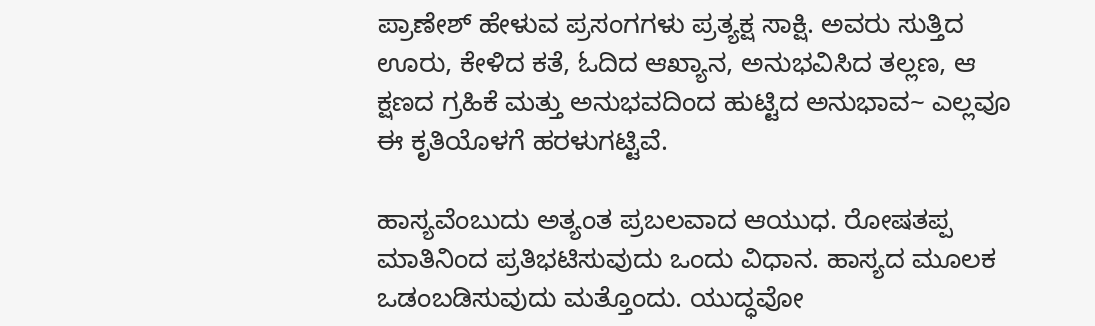ಪ್ರಾಣೇಶ್ ಹೇಳುವ ಪ್ರಸಂಗಗಳು ಪ್ರತ್ಯಕ್ಷ ಸಾಕ್ಷಿ. ಅವರು ಸುತ್ತಿದ ಊರು, ಕೇಳಿದ ಕತೆ, ಓದಿದ ಆಖ್ಯಾನ, ಅನುಭವಿಸಿದ ತಲ್ಲಣ, ಆ ಕ್ಷಣದ ಗ್ರಹಿಕೆ ಮತ್ತು ಅನುಭವದಿಂದ ಹುಟ್ಟಿದ ಅನುಭಾವ~ ಎಲ್ಲವೂ ಈ ಕೃತಿಯೊಳಗೆ ಹರಳುಗಟ್ಟಿವೆ.

ಹಾಸ್ಯವೆಂಬುದು ಅತ್ಯಂತ ಪ್ರಬಲವಾದ ಆಯುಧ. ರೋಷತಪ್ಪ ಮಾತಿನಿಂದ ಪ್ರತಿಭಟಿಸುವುದು ಒಂದು ವಿಧಾನ. ಹಾಸ್ಯದ ಮೂಲಕ ಒಡಂಬಡಿಸುವುದು ಮತ್ತೊಂದು. ಯುದ್ಧವೋ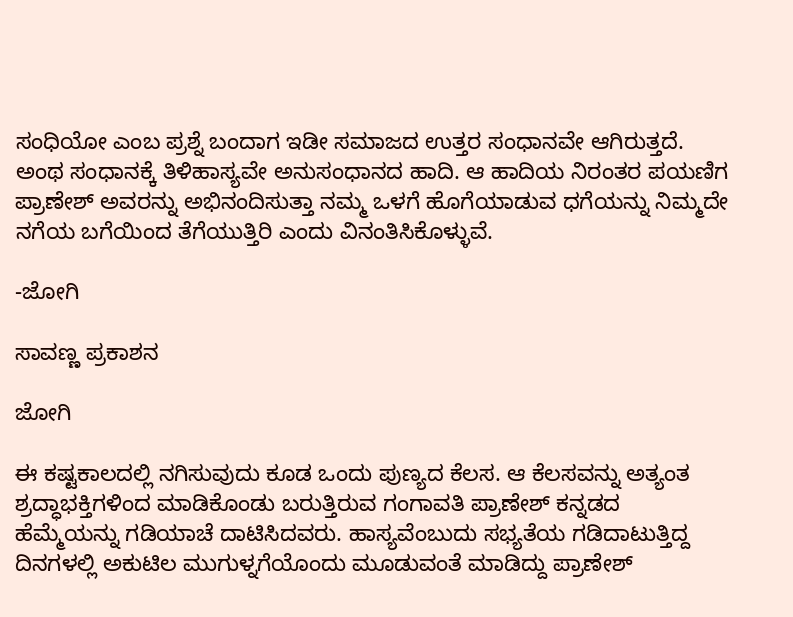ಸಂಧಿಯೋ ಎಂಬ ಪ್ರಶ್ನೆ ಬಂದಾಗ ಇಡೀ ಸಮಾಜದ ಉತ್ತರ ಸಂಧಾನವೇ ಆಗಿರುತ್ತದೆ. ಅಂಥ ಸಂಧಾನಕ್ಕೆ ತಿಳಿಹಾಸ್ಯವೇ ಅನುಸಂಧಾನದ ಹಾದಿ. ಆ ಹಾದಿಯ ನಿರಂತರ ಪಯಣಿಗ ಪ್ರಾಣೇಶ್ ಅವರನ್ನು ಅಭಿನಂದಿಸುತ್ತಾ ನಮ್ಮ ಒಳಗೆ ಹೊಗೆಯಾಡುವ ಧಗೆಯನ್ನು ನಿಮ್ಮದೇ ನಗೆಯ ಬಗೆಯಿಂದ ತೆಗೆಯುತ್ತಿರಿ ಎಂದು ವಿನಂತಿಸಿಕೊಳ್ಳುವೆ.

-ಜೋಗಿ

ಸಾವಣ್ಣ ಪ್ರಕಾಶನ

ಜೋಗಿ

ಈ ಕಷ್ಟಕಾಲದಲ್ಲಿ ನಗಿಸುವುದು ಕೂಡ ಒಂದು ಪುಣ್ಯದ ಕೆಲಸ. ಆ ಕೆಲಸವನ್ನು ಅತ್ಯಂತ ಶ್ರದ್ಧಾಭಕ್ತಿಗಳಿಂದ ಮಾಡಿಕೊಂಡು ಬರುತ್ತಿರುವ ಗಂಗಾವತಿ ಪ್ರಾಣೇಶ್ ಕನ್ನಡದ ಹೆಮ್ಮೆಯನ್ನು ಗಡಿಯಾಚೆ ದಾಟಿಸಿದವರು. ಹಾಸ್ಯವೆಂಬುದು ಸಭ್ಯತೆಯ ಗಡಿದಾಟುತ್ತಿದ್ದ ದಿನಗಳಲ್ಲಿ ಅಕುಟಿಲ ಮುಗುಳ್ನಗೆಯೊಂದು ಮೂಡುವಂತೆ ಮಾಡಿದ್ದು ಪ್ರಾಣೇಶ್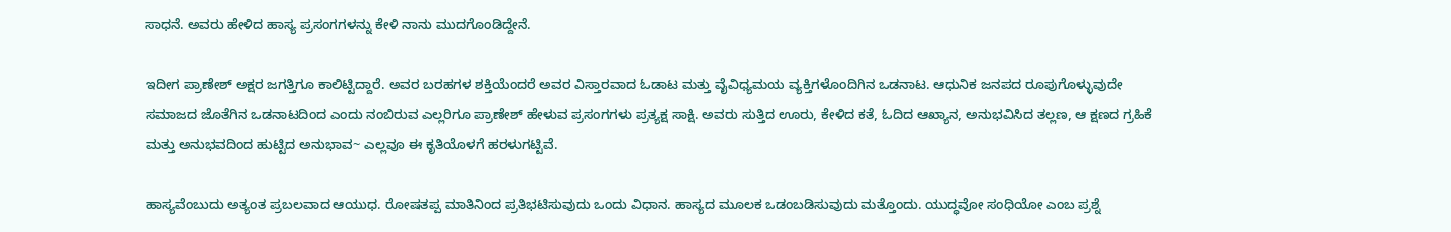ಸಾಧನೆ. ಅವರು ಹೇಳಿದ ಹಾಸ್ಯ ಪ್ರಸಂಗಗಳನ್ನು ಕೇಳಿ ನಾನು ಮುದಗೊಂಡಿದ್ದೇನೆ.

ಇದೀಗ ಪ್ರಾಣೇಶ್ ಅಕ್ಷರ ಜಗತ್ತಿಗೂ ಕಾಲಿಟ್ಟಿದ್ದಾರೆ. ಅವರ ಬರಹಗಳ ಶಕ್ತಿಯೆಂದರೆ ಅವರ ವಿಸ್ತಾರವಾದ ಓಡಾಟ ಮತ್ತು ವೈವಿಧ್ಯಮಯ ವ್ಯಕ್ತಿಗಳೊಂದಿಗಿನ ಒಡನಾಟ. ಆಧುನಿಕ ಜನಪದ ರೂಪುಗೊಳ್ಳುವುದೇ ಸಮಾಜದ ಜೊತೆಗಿನ ಒಡನಾಟದಿಂದ ಎಂದು ನಂಬಿರುವ ಎಲ್ಲರಿಗೂ ಪ್ರಾಣೇಶ್ ಹೇಳುವ ಪ್ರಸಂಗಗಳು ಪ್ರತ್ಯಕ್ಷ ಸಾಕ್ಷಿ. ಅವರು ಸುತ್ತಿದ ಊರು, ಕೇಳಿದ ಕತೆ, ಓದಿದ ಆಖ್ಯಾನ, ಅನುಭವಿಸಿದ ತಲ್ಲಣ, ಆ ಕ್ಷಣದ ಗ್ರಹಿಕೆ ಮತ್ತು ಅನುಭವದಿಂದ ಹುಟ್ಟಿದ ಅನುಭಾವ~ ಎಲ್ಲವೂ ಈ ಕೃತಿಯೊಳಗೆ ಹರಳುಗಟ್ಟಿವೆ.

ಹಾಸ್ಯವೆಂಬುದು ಅತ್ಯಂತ ಪ್ರಬಲವಾದ ಆಯುಧ. ರೋಷತಪ್ಪ ಮಾತಿನಿಂದ ಪ್ರತಿಭಟಿಸುವುದು ಒಂದು ವಿಧಾನ. ಹಾಸ್ಯದ ಮೂಲಕ ಒಡಂಬಡಿಸುವುದು ಮತ್ತೊಂದು. ಯುದ್ಧವೋ ಸಂಧಿಯೋ ಎಂಬ ಪ್ರಶ್ನೆ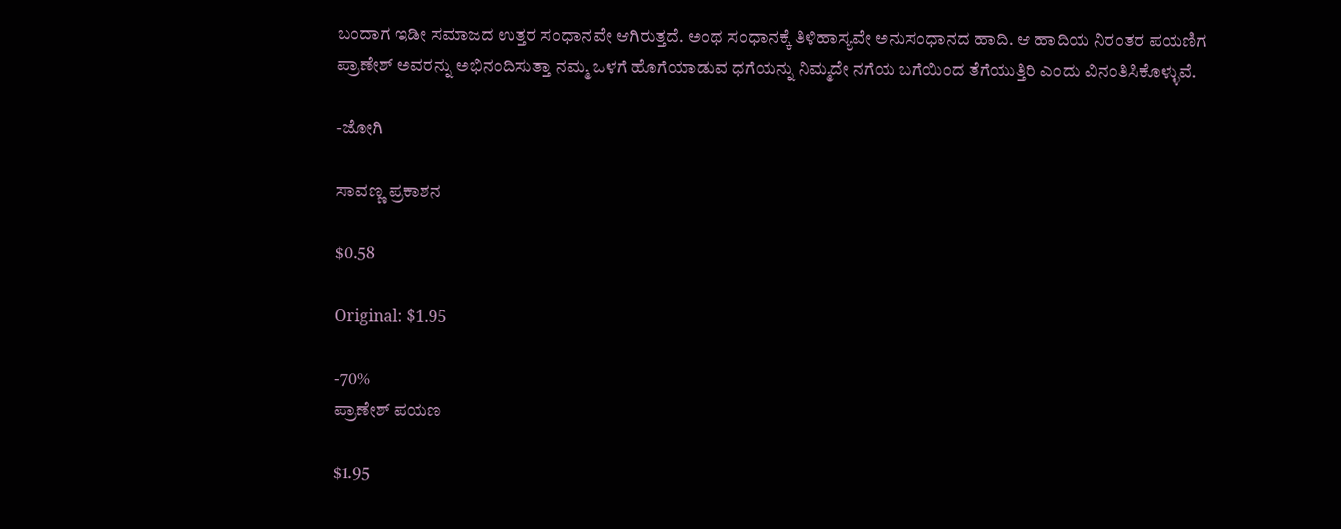ಬಂದಾಗ ಇಡೀ ಸಮಾಜದ ಉತ್ತರ ಸಂಧಾನವೇ ಆಗಿರುತ್ತದೆ. ಅಂಥ ಸಂಧಾನಕ್ಕೆ ತಿಳಿಹಾಸ್ಯವೇ ಅನುಸಂಧಾನದ ಹಾದಿ. ಆ ಹಾದಿಯ ನಿರಂತರ ಪಯಣಿಗ ಪ್ರಾಣೇಶ್ ಅವರನ್ನು ಅಭಿನಂದಿಸುತ್ತಾ ನಮ್ಮ ಒಳಗೆ ಹೊಗೆಯಾಡುವ ಧಗೆಯನ್ನು ನಿಮ್ಮದೇ ನಗೆಯ ಬಗೆಯಿಂದ ತೆಗೆಯುತ್ತಿರಿ ಎಂದು ವಿನಂತಿಸಿಕೊಳ್ಳುವೆ.

-ಜೋಗಿ

ಸಾವಣ್ಣ ಪ್ರಕಾಶನ

$0.58

Original: $1.95

-70%
ಪ್ರಾಣೇಶ್ ಪಯಣ

$1.95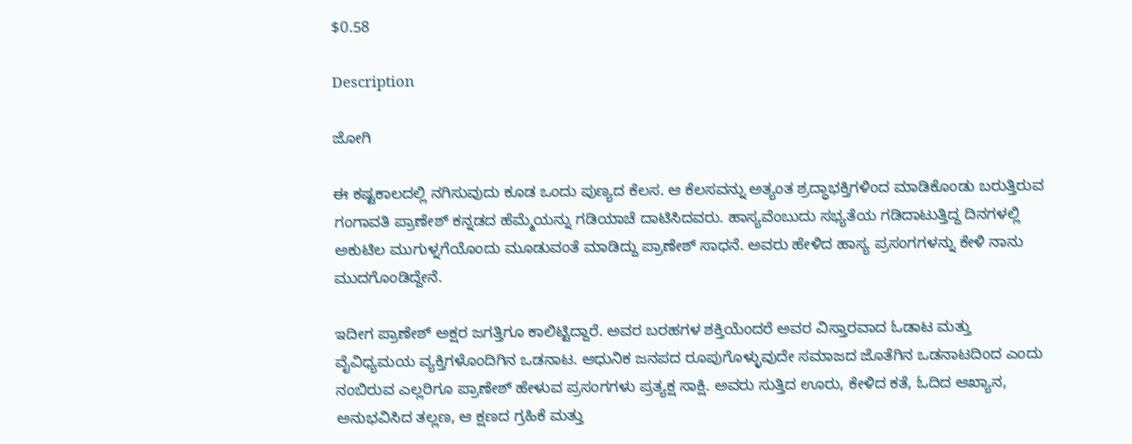$0.58

Description

ಜೋಗಿ

ಈ ಕಷ್ಟಕಾಲದಲ್ಲಿ ನಗಿಸುವುದು ಕೂಡ ಒಂದು ಪುಣ್ಯದ ಕೆಲಸ. ಆ ಕೆಲಸವನ್ನು ಅತ್ಯಂತ ಶ್ರದ್ಧಾಭಕ್ತಿಗಳಿಂದ ಮಾಡಿಕೊಂಡು ಬರುತ್ತಿರುವ ಗಂಗಾವತಿ ಪ್ರಾಣೇಶ್ ಕನ್ನಡದ ಹೆಮ್ಮೆಯನ್ನು ಗಡಿಯಾಚೆ ದಾಟಿಸಿದವರು. ಹಾಸ್ಯವೆಂಬುದು ಸಭ್ಯತೆಯ ಗಡಿದಾಟುತ್ತಿದ್ದ ದಿನಗಳಲ್ಲಿ ಅಕುಟಿಲ ಮುಗುಳ್ನಗೆಯೊಂದು ಮೂಡುವಂತೆ ಮಾಡಿದ್ದು ಪ್ರಾಣೇಶ್ ಸಾಧನೆ. ಅವರು ಹೇಳಿದ ಹಾಸ್ಯ ಪ್ರಸಂಗಗಳನ್ನು ಕೇಳಿ ನಾನು ಮುದಗೊಂಡಿದ್ದೇನೆ.

ಇದೀಗ ಪ್ರಾಣೇಶ್ ಅಕ್ಷರ ಜಗತ್ತಿಗೂ ಕಾಲಿಟ್ಟಿದ್ದಾರೆ. ಅವರ ಬರಹಗಳ ಶಕ್ತಿಯೆಂದರೆ ಅವರ ವಿಸ್ತಾರವಾದ ಓಡಾಟ ಮತ್ತು ವೈವಿಧ್ಯಮಯ ವ್ಯಕ್ತಿಗಳೊಂದಿಗಿನ ಒಡನಾಟ. ಆಧುನಿಕ ಜನಪದ ರೂಪುಗೊಳ್ಳುವುದೇ ಸಮಾಜದ ಜೊತೆಗಿನ ಒಡನಾಟದಿಂದ ಎಂದು ನಂಬಿರುವ ಎಲ್ಲರಿಗೂ ಪ್ರಾಣೇಶ್ ಹೇಳುವ ಪ್ರಸಂಗಗಳು ಪ್ರತ್ಯಕ್ಷ ಸಾಕ್ಷಿ. ಅವರು ಸುತ್ತಿದ ಊರು, ಕೇಳಿದ ಕತೆ, ಓದಿದ ಆಖ್ಯಾನ, ಅನುಭವಿಸಿದ ತಲ್ಲಣ, ಆ ಕ್ಷಣದ ಗ್ರಹಿಕೆ ಮತ್ತು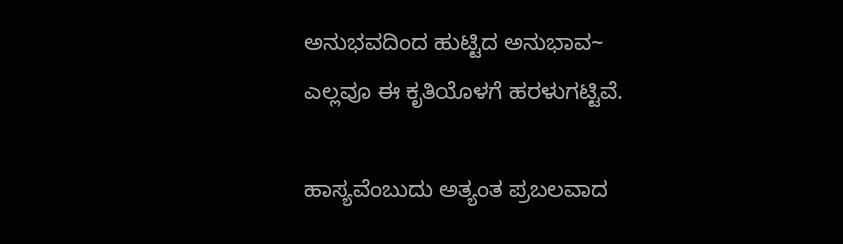ಅನುಭವದಿಂದ ಹುಟ್ಟಿದ ಅನುಭಾವ~ ಎಲ್ಲವೂ ಈ ಕೃತಿಯೊಳಗೆ ಹರಳುಗಟ್ಟಿವೆ.

ಹಾಸ್ಯವೆಂಬುದು ಅತ್ಯಂತ ಪ್ರಬಲವಾದ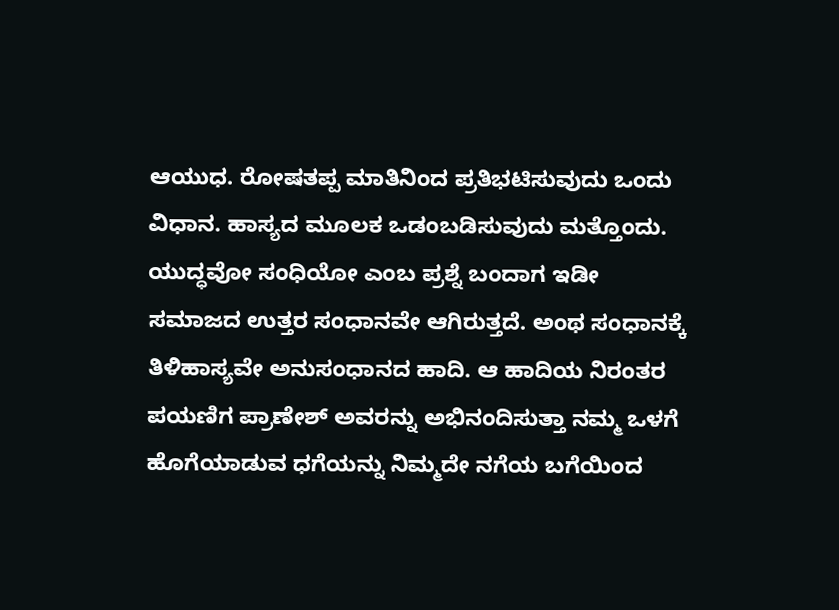ಆಯುಧ. ರೋಷತಪ್ಪ ಮಾತಿನಿಂದ ಪ್ರತಿಭಟಿಸುವುದು ಒಂದು ವಿಧಾನ. ಹಾಸ್ಯದ ಮೂಲಕ ಒಡಂಬಡಿಸುವುದು ಮತ್ತೊಂದು. ಯುದ್ಧವೋ ಸಂಧಿಯೋ ಎಂಬ ಪ್ರಶ್ನೆ ಬಂದಾಗ ಇಡೀ ಸಮಾಜದ ಉತ್ತರ ಸಂಧಾನವೇ ಆಗಿರುತ್ತದೆ. ಅಂಥ ಸಂಧಾನಕ್ಕೆ ತಿಳಿಹಾಸ್ಯವೇ ಅನುಸಂಧಾನದ ಹಾದಿ. ಆ ಹಾದಿಯ ನಿರಂತರ ಪಯಣಿಗ ಪ್ರಾಣೇಶ್ ಅವರನ್ನು ಅಭಿನಂದಿಸುತ್ತಾ ನಮ್ಮ ಒಳಗೆ ಹೊಗೆಯಾಡುವ ಧಗೆಯನ್ನು ನಿಮ್ಮದೇ ನಗೆಯ ಬಗೆಯಿಂದ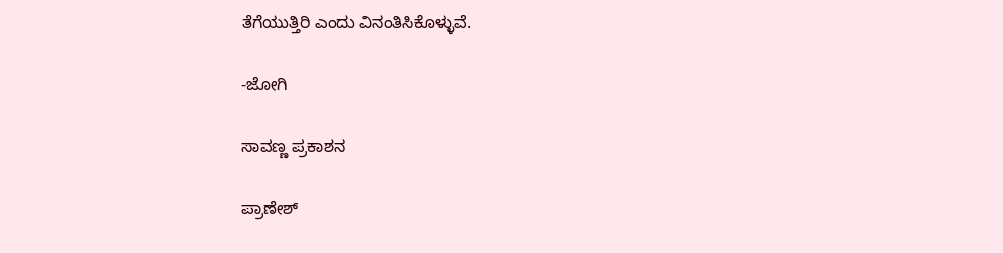ತೆಗೆಯುತ್ತಿರಿ ಎಂದು ವಿನಂತಿಸಿಕೊಳ್ಳುವೆ.

-ಜೋಗಿ

ಸಾವಣ್ಣ ಪ್ರಕಾಶನ

ಪ್ರಾಣೇಶ್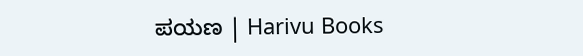ಪಯಣ | Harivu Books